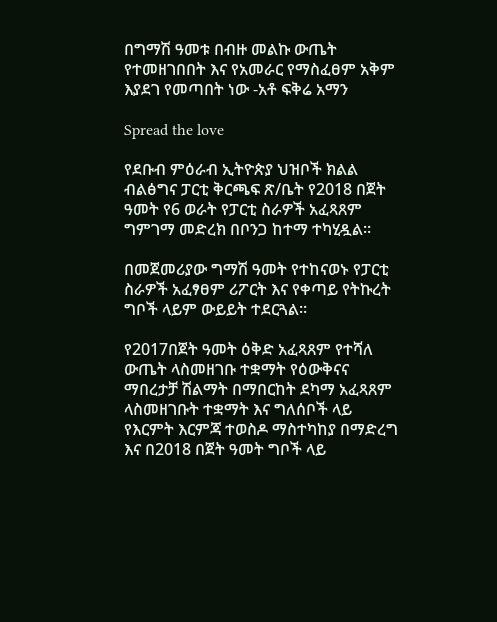በግማሽ ዓመቱ በብዙ መልኩ ውጤት የተመዘገበበት እና የአመራር የማስፈፀም አቅም እያደገ የመጣበት ነው -አቶ ፍቅሬ አማን

Spread the love

የደቡብ ምዕራብ ኢትዮጵያ ህዝቦች ክልል ብልፅግና ፓርቲ ቅርጫፍ ጽ/ቤት የ2018 በጀት ዓመት የ6 ወራት የፓርቲ ስራዎች አፈጻጸም ግምገማ መድረክ በቦንጋ ከተማ ተካሂዷል።

በመጀመሪያው ግማሽ ዓመት የተከናወኑ የፓርቲ ስራዎች አፈፃፀም ሪፖርት እና የቀጣይ የትኩረት ግቦች ላይም ውይይት ተደርጓል።

የ2017በጀት ዓመት ዕቅድ አፈጻጸም የተሻለ ውጤት ላስመዘገቡ ተቋማት የዕውቅናና ማበረታቻ ሽልማት በማበርከት ደካማ አፈጻጸም ላስመዘገቡት ተቋማት እና ግለሰቦች ላይ የእርምት እርምጃ ተወስዶ ማስተካከያ በማድረግ እና በ2018 በጀት ዓመት ግቦች ላይ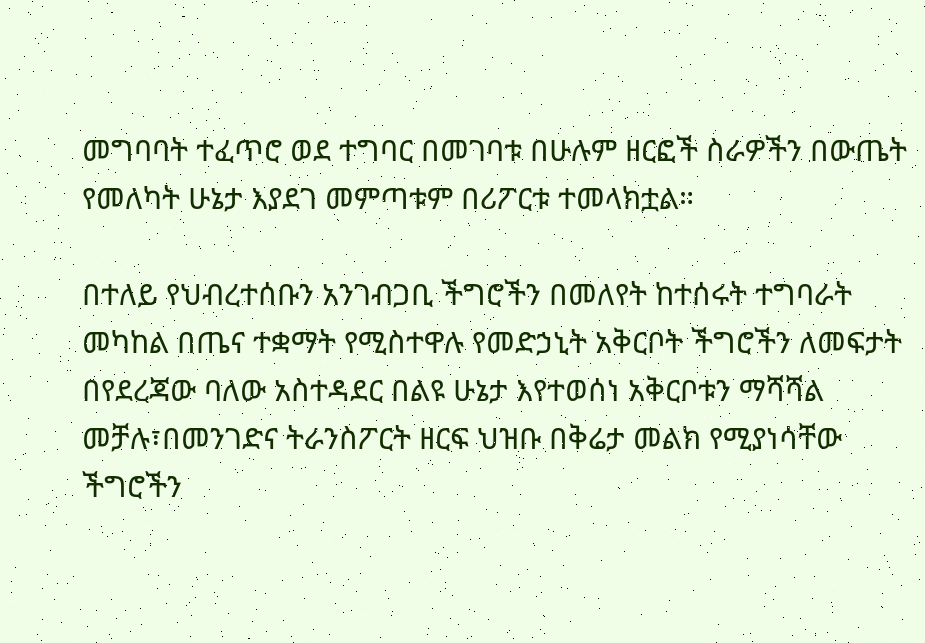መግባባት ተፈጥሮ ወደ ተግባር በመገባቱ በሁሉም ዘርፎች ስራዎችን በውጤት የመለካት ሁኔታ እያደገ መምጣቱም በሪፖርቱ ተመላክቷል።

በተለይ የህብረተሰቡን አንገብጋቢ ችግሮችን በመለየት ከተሰሩት ተግባራት መካከል በጤና ተቋማት የሚስተዋሉ የመድኃኒት አቅርቦት ችግሮችን ለመፍታት በየደረጃው ባለው አስተዳደር በልዩ ሁኔታ እየተወሰነ አቅርቦቱን ማሻሻል መቻሉ፣በመንገድና ትራንስፖርት ዘርፍ ህዝቡ በቅሬታ መልክ የሚያነሳቸው ችግሮችን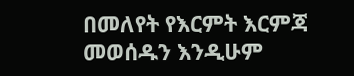በመለየት የእርምት እርምጃ መወሰዱን እንዲሁም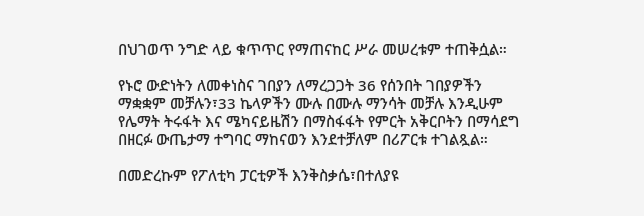በህገወጥ ንግድ ላይ ቁጥጥር የማጠናከር ሥራ መሠረቱም ተጠቅሷል።

የኑሮ ውድነትን ለመቀነስና ገበያን ለማረጋጋት 36 የሰንበት ገበያዎችን ማቋቋም መቻሉን፣33 ኬላዎችን ሙሉ በሙሉ ማንሳት መቻሉ እንዲሁም የሌማት ትሩፋት እና ሜካናይዜሽን በማስፋፋት የምርት አቅርቦትን በማሳደግ በዘርፉ ውጤታማ ተግባር ማከናወን እንደተቻለም በሪፖርቱ ተገልጿል።

በመድረኩም የፖለቲካ ፓርቲዎች እንቅስቃሴ፣በተለያዩ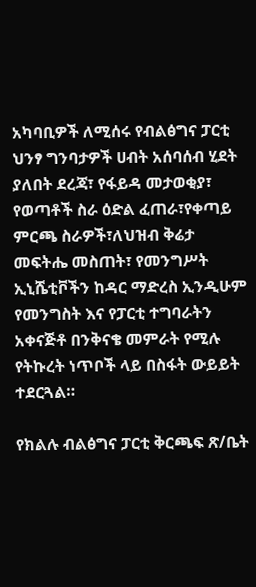አካባቢዎች ለሚሰሩ የብልፅግና ፓርቲ ህንፃ ግንባታዎች ሀብት አሰባሰብ ሂደት ያለበት ደረጃ፣ የፋይዳ መታወቂያ፣ የወጣቶች ስራ ዕድል ፈጠራ፣የቀጣይ ምርጫ ስራዎች፣ለህዝብ ቅሬታ መፍትሔ መስጠት፣ የመንግሥት ኢኒሼቲቮችን ከዳር ማድረስ ኢንዲሁም የመንግስት እና የፓርቲ ተግባራትን አቀናጅቶ በንቅናቄ መምራት የሚሉ የትኩረት ነጥቦች ላይ በስፋት ውይይት ተደርጓል።

የክልሉ ብልፅግና ፓርቲ ቅርጫፍ ጽ/ቤት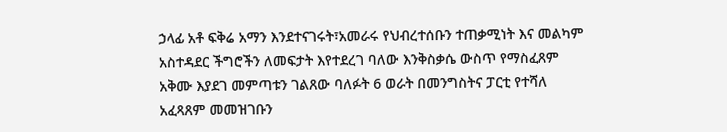ኃላፊ አቶ ፍቅሬ አማን እንደተናገሩት፣አመራሩ የህብረተሰቡን ተጠቃሚነት እና መልካም አስተዳደር ችግሮችን ለመፍታት እየተደረገ ባለው እንቅስቃሴ ውስጥ የማስፈጸም አቅሙ እያደገ መምጣቱን ገልጸው ባለፉት 6 ወራት በመንግስትና ፓርቲ የተሻለ አፈጻጸም መመዝገቡን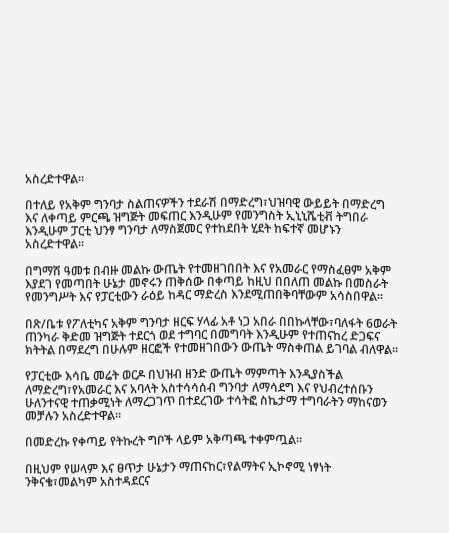አስረድተዋል።

በተለይ የአቅም ግንባታ ስልጠናዎችን ተደራሽ በማድረግ፣ህዝባዊ ውይይት በማድረግ እና ለቀጣይ ምርጫ ዝግጅት መፍጠር እንዲሁም የመንግስት ኢኒኒሼቲቭ ትግበራ እንዲሁም ፓርቲ ህንፃ ግንባታ ለማስጀመር የተከደበት ሂደት ከፍተኛ መሆኑን አስረድተዋል።

በግማሽ ዓመቱ በብዙ መልኩ ውጤት የተመዘገበበት እና የአመራር የማስፈፀም አቅም እያደገ የመጣበት ሁኔታ መኖሩን ጠቅሰው በቀጣይ ከዚህ በበለጠ መልኩ በመስራት የመንግሥት እና የፓርቲውን ራዕይ ከዳር ማድረስ እንደሚጠበቅባቸውም አሳስበዋል።

በጽ/ቤቱ የፖለቲካና አቅም ግንባታ ዘርፍ ሃላፊ አቶ ነጋ አበራ በበኩላቸው፣ባለፋት 6ወራት ጠንካራ ቅድመ ዝግጅት ተደርጎ ወደ ተግባር በመግባት እንዲሁም የተጠናከረ ድጋፍና ክትትል በማደረግ በሁሉም ዘርፎች የተመዘገበውን ውጤት ማስቀጠል ይገባል ብለዋል።

የፓርቲው እሳቤ መሬት ወርዶ በህዝብ ዘንድ ውጤት ማምጣት እንዲያስችል ለማድረግ፣የአመራር እና አባላት አስተሳሳሰብ ግንባታ ለማሳደግ እና የህብረተሰቡን ሁለንተናዊ ተጠቃሚነት ለማረጋገጥ በተደረገው ተሳትፎ ስኬታማ ተግባራትን ማከናወን መቻሉን አስረድተዋል።

በመድረኩ የቀጣይ የትኩረት ግቦች ላይም አቅጣጫ ተቀምጧል።

በዚህም የሠላም እና ፀጥታ ሁኔታን ማጠናከር፣የልማትና ኢኮኖሚ ነፃነት ንቅናቄ፣መልካም አስተዳደርና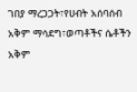ገበያ ማረጋጋት፣የሀብት አሰባሰብ አቅም ማሳደግ፣ወጣቶችና ሴቶችን አቅም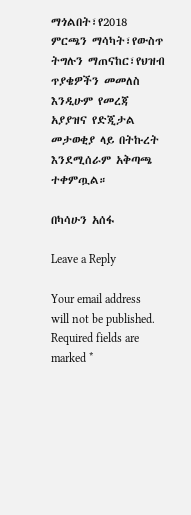ማጎልበት፣የ2018 ምርጫን ማሳካት፣የውስጥ ትግሉን ማጠናከር፣የህዝብ ጥያቄዎችን መመለስ እንዲሁም የመረጃ አያያዝና የድጂታል መታወቂያ ላይ በትኩረት እንደሚሰራም አቅጣጫ ተቀምጧል።

በካሳሁን አሰፋ

Leave a Reply

Your email address will not be published. Required fields are marked *